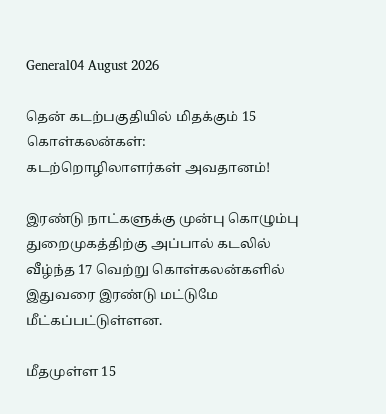General04 August 2026

தென் கடற்பகுதியில் மிதக்கும் 15 கொள்கலன்கள்: கடற்றொழிலாளர்கள் அவதானம்!

இரண்டு நாட்களுக்கு முன்பு கொழும்பு துறைமுகத்திற்கு அப்பால் கடலில் வீழ்ந்த 17 வெற்று கொள்கலன்களில் இதுவரை இரண்டு மட்டுமே மீட்கப்பட்டுள்ளன.

மீதமுள்ள 15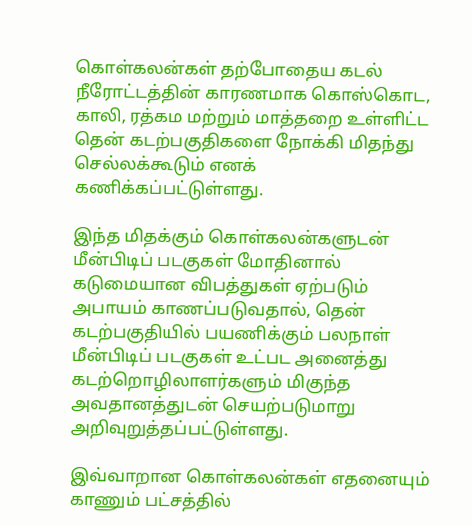கொள்கலன்கள் தற்போதைய கடல் நீரோட்டத்தின் காரணமாக கொஸ்கொட, காலி, ரத்கம மற்றும் மாத்தறை உள்ளிட்ட தென் கடற்பகுதிகளை நோக்கி மிதந்து செல்லக்கூடும் எனக் கணிக்கப்பட்டுள்ளது.

இந்த மிதக்கும் கொள்கலன்களுடன் மீன்பிடிப் படகுகள் மோதினால் கடுமையான விபத்துகள் ஏற்படும் அபாயம் காணப்படுவதால், தென் கடற்பகுதியில் பயணிக்கும் பலநாள் மீன்பிடிப் படகுகள் உட்பட அனைத்து கடற்றொழிலாளர்களும் மிகுந்த அவதானத்துடன் செயற்படுமாறு அறிவுறுத்தப்பட்டுள்ளது.

இவ்வாறான கொள்கலன்கள் எதனையும் காணும் பட்சத்தில்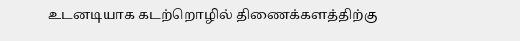உடனடியாக கடற்றொழில் திணைக்களத்திற்கு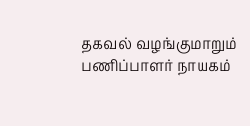தகவல் வழங்குமாறும் பணிப்பாளர் நாயகம்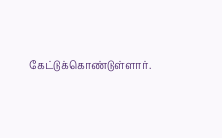கேட்டுக்கொண்டுள்ளார்.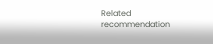Related recommendation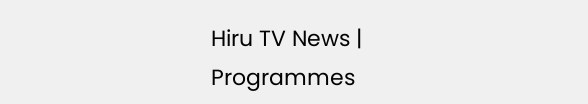Hiru TV News | Programmes